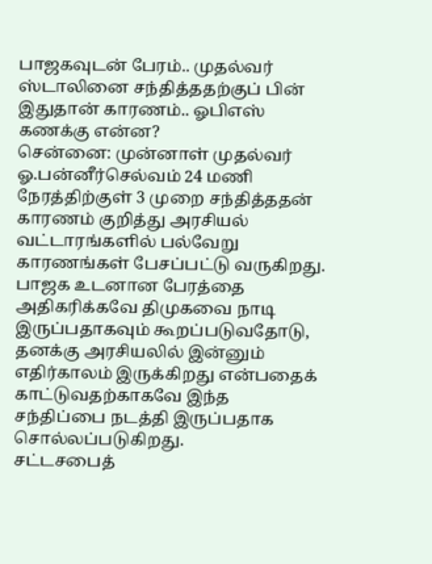பாஜகவுடன் பேரம்.. முதல்வர் ஸ்டாலினை சந்தித்ததற்குப் பின் இதுதான் காரணம்.. ஓபிஎஸ் கணக்கு என்ன?
சென்னை: முன்னாள் முதல்வர் ஓ.பன்னீர்செல்வம் 24 மணி நேரத்திற்குள் 3 முறை சந்தித்ததன் காரணம் குறித்து அரசியல் வட்டாரங்களில் பல்வேறு காரணங்கள் பேசப்பட்டு வருகிறது. பாஜக உடனான பேரத்தை அதிகரிக்கவே திமுகவை நாடி இருப்பதாகவும் கூறப்படுவதோடு, தனக்கு அரசியலில் இன்னும் எதிர்காலம் இருக்கிறது என்பதைக் காட்டுவதற்காகவே இந்த சந்திப்பை நடத்தி இருப்பதாக சொல்லப்படுகிறது.
சட்டசபைத்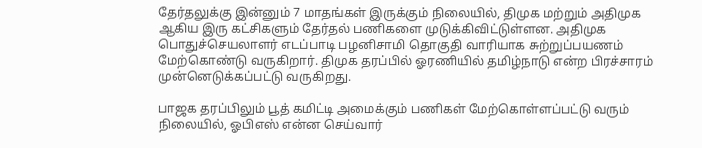தேர்தலுக்கு இன்னும் 7 மாதங்கள் இருக்கும் நிலையில், திமுக மற்றும் அதிமுக ஆகிய இரு கட்சிகளும் தேர்தல் பணிகளை முடுக்கிவிட்டுள்ளன. அதிமுக பொதுச்செயலாளர் எடப்பாடி பழனிசாமி தொகுதி வாரியாக சுற்றுப்பயணம் மேற்கொண்டு வருகிறார். திமுக தரப்பில் ஓரணியில் தமிழ்நாடு என்ற பிரச்சாரம் முன்னெடுக்கப்பட்டு வருகிறது.

பாஜக தரப்பிலும் பூத் கமிட்டி அமைக்கும் பணிகள் மேற்கொள்ளப்பட்டு வரும் நிலையில், ஓபிஎஸ் என்ன செய்வார்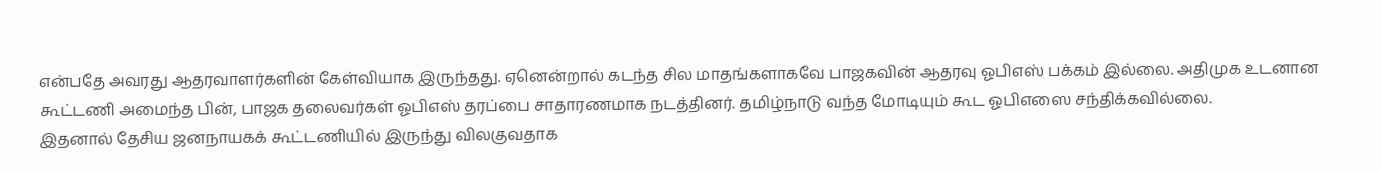என்பதே அவரது ஆதரவாளர்களின் கேள்வியாக இருந்தது. ஏனென்றால் கடந்த சில மாதங்களாகவே பாஜகவின் ஆதரவு ஓபிஎஸ் பக்கம் இல்லை. அதிமுக உடனான கூட்டணி அமைந்த பின், பாஜக தலைவர்கள் ஓபிஎஸ் தரப்பை சாதாரணமாக நடத்தினர். தமிழ்நாடு வந்த மோடியும் கூட ஓபிஎஸை சந்திக்கவில்லை.
இதனால் தேசிய ஜனநாயகக் கூட்டணியில் இருந்து விலகுவதாக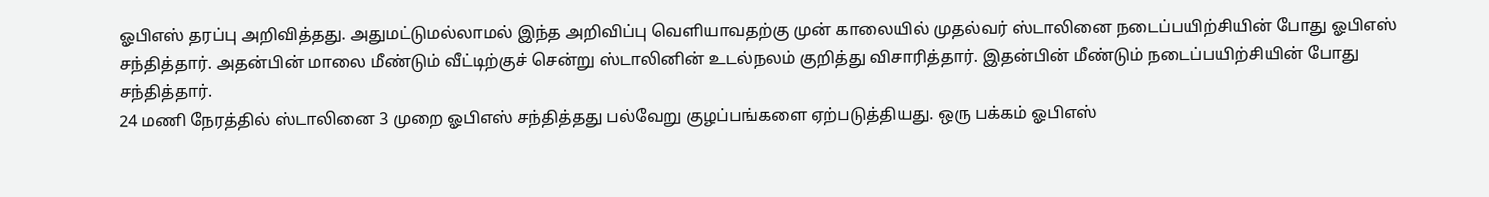ஓபிஎஸ் தரப்பு அறிவித்தது. அதுமட்டுமல்லாமல் இந்த அறிவிப்பு வெளியாவதற்கு முன் காலையில் முதல்வர் ஸ்டாலினை நடைப்பயிற்சியின் போது ஓபிஎஸ் சந்தித்தார். அதன்பின் மாலை மீண்டும் வீட்டிற்குச் சென்று ஸ்டாலினின் உடல்நலம் குறித்து விசாரித்தார். இதன்பின் மீண்டும் நடைப்பயிற்சியின் போது சந்தித்தார்.
24 மணி நேரத்தில் ஸ்டாலினை 3 முறை ஓபிஎஸ் சந்தித்தது பல்வேறு குழப்பங்களை ஏற்படுத்தியது. ஒரு பக்கம் ஓபிஎஸ்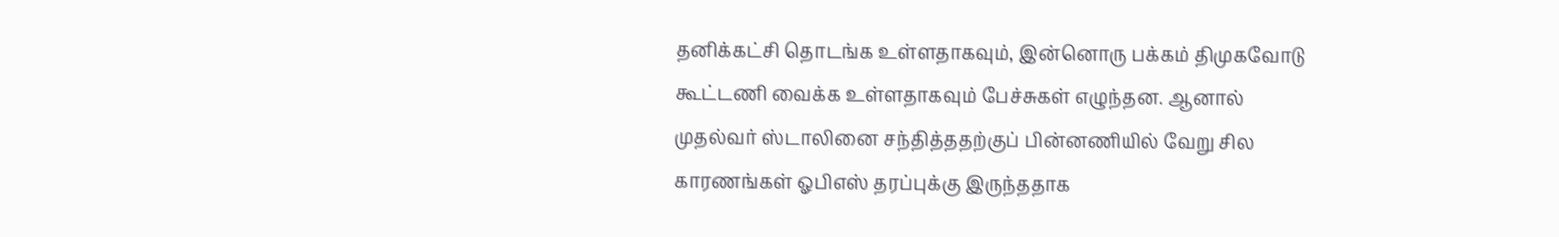தனிக்கட்சி தொடங்க உள்ளதாகவும், இன்னொரு பக்கம் திமுகவோடு கூட்டணி வைக்க உள்ளதாகவும் பேச்சுகள் எழுந்தன. ஆனால் முதல்வர் ஸ்டாலினை சந்தித்ததற்குப் பின்னணியில் வேறு சில காரணங்கள் ஓபிஎஸ் தரப்புக்கு இருந்ததாக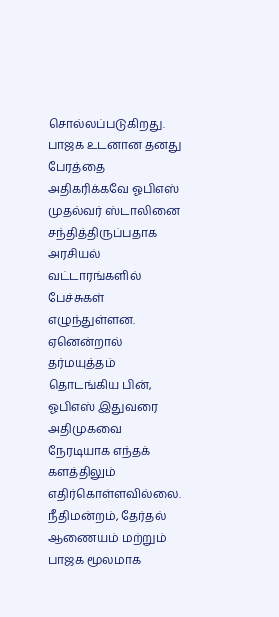சொல்லப்படுகிறது.
பாஜக உடனான தனது பேரத்தை அதிகரிக்கவே ஓபிஎஸ் முதல்வர் ஸ்டாலினை சந்தித்திருப்பதாக அரசியல் வட்டாரங்களில் பேச்சுகள் எழுந்துள்ளன. ஏனென்றால் தர்மயுத்தம் தொடங்கிய பின், ஓபிஎஸ் இதுவரை அதிமுகவை நேரடியாக எந்தக் களத்திலும் எதிர்கொள்ளவில்லை. நீதிமன்றம், தேர்தல் ஆணையம் மற்றும் பாஜக மூலமாக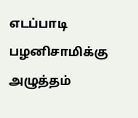எடப்பாடி பழனிசாமிக்கு அழுத்தம்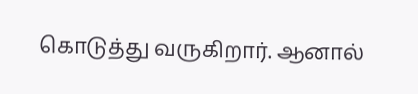கொடுத்து வருகிறார். ஆனால்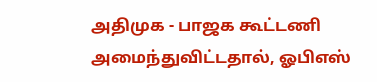அதிமுக - பாஜக கூட்டணி அமைந்துவிட்டதால், ஓபிஎஸ்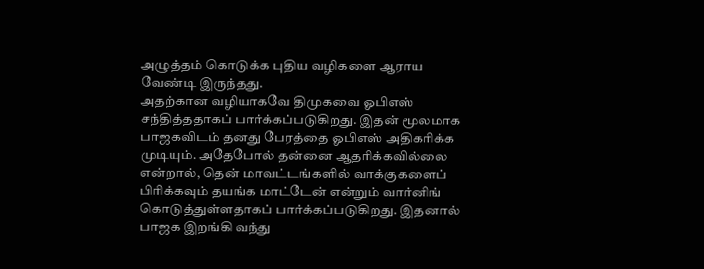அழுத்தம் கொடுக்க புதிய வழிகளை ஆராய வேண்டி இருந்தது.
அதற்கான வழியாகவே திமுகவை ஓபிஎஸ் சந்தித்ததாகப் பார்க்கப்படுகிறது. இதன் மூலமாக பாஜகவிடம் தனது பேரத்தை ஓபிஎஸ் அதிகரிக்க முடியும். அதேபோல் தன்னை ஆதரிக்கவில்லை என்றால், தென் மாவட்டங்களில் வாக்குகளைப் பிரிக்கவும் தயங்க மாட்டேன் என்றும் வார்னிங் கொடுத்துள்ளதாகப் பார்க்கப்படுகிறது. இதனால் பாஜக இறங்கி வந்து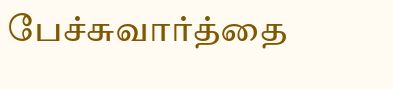பேச்சுவார்த்தை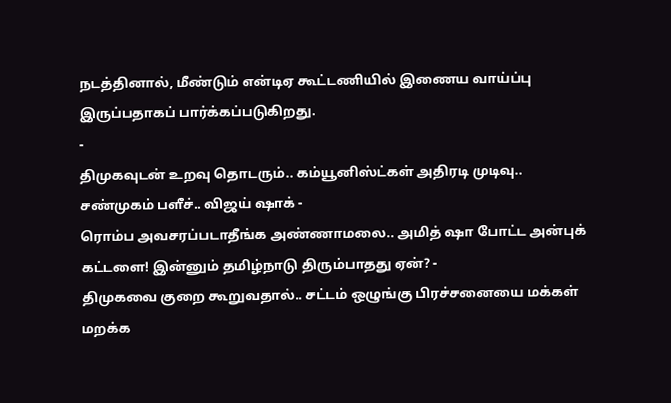நடத்தினால், மீண்டும் என்டிஏ கூட்டணியில் இணைய வாய்ப்பு இருப்பதாகப் பார்க்கப்படுகிறது.
-
திமுகவுடன் உறவு தொடரும்.. கம்யூனிஸ்ட்கள் அதிரடி முடிவு.. சண்முகம் பளீச்.. விஜய் ஷாக் -
ரொம்ப அவசரப்படாதீங்க அண்ணாமலை.. அமித் ஷா போட்ட அன்புக் கட்டளை! இன்னும் தமிழ்நாடு திரும்பாதது ஏன்? -
திமுகவை குறை கூறுவதால்.. சட்டம் ஒழுங்கு பிரச்சனையை மக்கள் மறக்க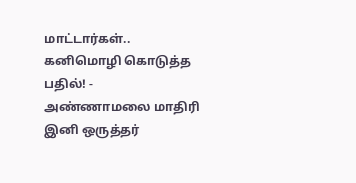மாட்டார்கள்.. கனிமொழி கொடுத்த பதில்! -
அண்ணாமலை மாதிரி இனி ஒருத்தர்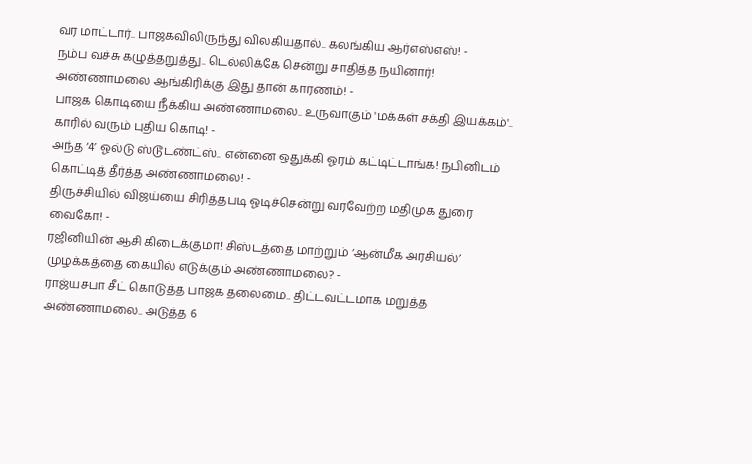வர மாட்டார்.. பாஜகவிலிருந்து விலகியதால்.. கலங்கிய ஆர்எஸ்எஸ்! -
நம்ப வச்சு கழுத்தறுத்து.. டெல்லிக்கே சென்று சாதித்த நயினார்! அண்ணாமலை ஆங்கிரிக்கு இது தான் காரணம்! -
பாஜக கொடியை நீக்கிய அண்ணாமலை.. உருவாகும் 'மக்கள் சக்தி இயக்கம்'.. காரில் வரும் புதிய கொடி! -
அந்த ‘4’ ஓல்டு ஸ்டூடண்ட்ஸ்.. என்னை ஒதுக்கி ஓரம் கட்டிட்டாங்க! நபினிடம் கொட்டித் தீர்த்த அண்ணாமலை! -
திருச்சியில் விஜய்யை சிரித்தபடி ஓடிச்சென்று வரவேற்ற மதிமுக துரை வைகோ! -
ரஜினியின் ஆசி கிடைக்குமா! சிஸ்டத்தை மாற்றும் ‘ஆன்மீக அரசியல்’ முழக்கத்தை கையில் எடுக்கும் அண்ணாமலை? -
ராஜ்யசபா சீட் கொடுத்த பாஜக தலைமை.. திட்டவட்டமாக மறுத்த அண்ணாமலை.. அடுத்த 6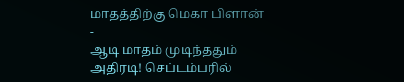மாதத்திற்கு மெகா பிளான் -
ஆடி மாதம் முடிந்ததும் அதிரடி! செப்டம்பரில்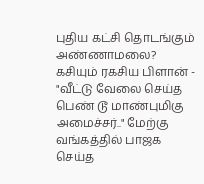புதிய கட்சி தொடங்கும் அண்ணாமலை? கசியும் ரகசிய பிளான் -
"வீட்டு வேலை செய்த பெண் டூ மாண்புமிகு அமைச்சர்.." மேற்கு வங்கத்தில் பாஜக செய்த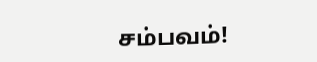சம்பவம்!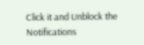Click it and Unblock the Notifications